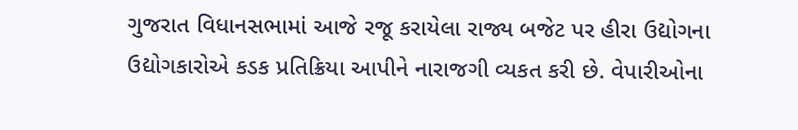ગુજરાત વિધાનસભામાં આજે રજૂ કરાયેલા રાજ્ય બજેટ પર હીરા ઉદ્યોગના ઉદ્યોગકારોએ કડક પ્રતિક્રિયા આપીને નારાજગી વ્યકત કરી છે. વેપારીઓના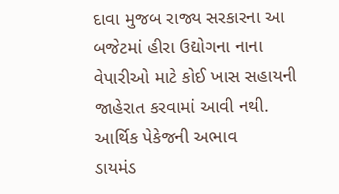દાવા મુજબ રાજ્ય સરકારના આ બજેટમાં હીરા ઉદ્યોગના નાના વેપારીઓ માટે કોઈ ખાસ સહાયની જાહેરાત કરવામાં આવી નથી.
આર્થિક પેકેજની અભાવ
ડાયમંડ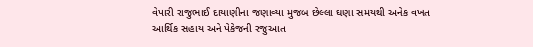વેપારી રાજુભાઈ દાયાણીના જણાવ્યા મુજબ છેલ્લા ઘણા સમયથી અનેક વખત આર્થિક સહાય અને પેકેજની રજુઆત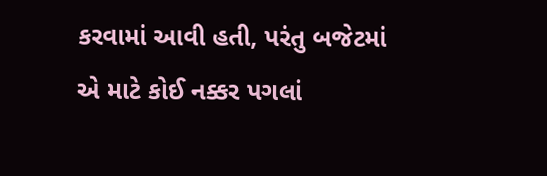કરવામાં આવી હતી, પરંતુ બજેટમાં એ માટે કોઈ નક્કર પગલાં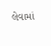લેવામાં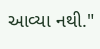આવ્યા નથી."